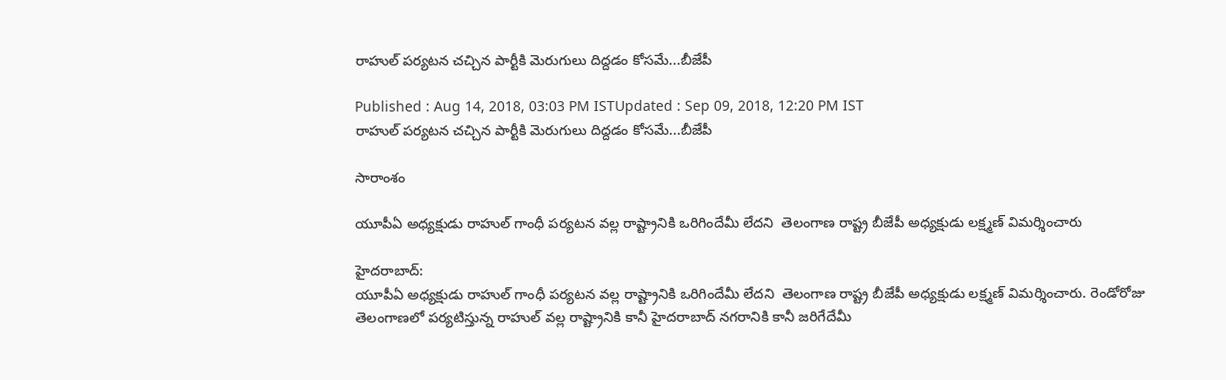రాహుల్ పర్యటన చచ్చిన పార్టీకి మెరుగులు దిద్దడం కోసమే...బీజేపీ

Published : Aug 14, 2018, 03:03 PM ISTUpdated : Sep 09, 2018, 12:20 PM IST
రాహుల్ పర్యటన చచ్చిన పార్టీకి మెరుగులు దిద్దడం కోసమే...బీజేపీ

సారాంశం

యూపీఏ అధ్యక్షుడు రాహుల్ గాంధీ పర్యటన వల్ల రాష్ట్రానికి ఒరిగిందేమీ లేదని  తెలంగాణ రాష్ట్ర బీజేపీ అధ్యక్షుడు లక్ష్మణ్ విమర్శించారు

హైదరాబాద్‌:
యూపీఏ అధ్యక్షుడు రాహుల్ గాంధీ పర్యటన వల్ల రాష్ట్రానికి ఒరిగిందేమీ లేదని  తెలంగాణ రాష్ట్ర బీజేపీ అధ్యక్షుడు లక్ష్మణ్ విమర్శించారు. రెండోరోజు తెలంగాణలో పర్యటిస్తున్న రాహుల్ వల్ల రాష్ట్రానికి కానీ హైదరాబాద్ నగరానికి కానీ జరిగేదేమీ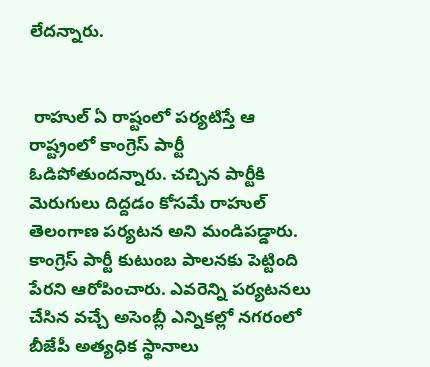లేదన్నారు.


 రాహుల్ ఏ రాష్టంలో పర్యటిస్తే ఆ రాష్ట్రంలో కాంగ్రెస్ పార్టీ ఓడిపోతుందన్నారు. చచ్చిన పార్టీకి మెరుగులు దిద్దడం కోసమే రాహుల్ తెలంగాణ పర్యటన అని మండిపడ్డారు. కాంగ్రెస్ పార్టీ కుటుంబ పాలనకు పెట్టింది పేరని ఆరోపించారు. ఎవరెన్ని పర్యటనలు చేసిన వచ్చే అసెంబ్లీ ఎన్నికల్లో నగరంలో బీజేపీ అత్యధిక స్థానాలు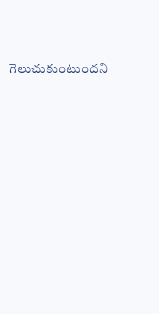గెలుచుకుంటుందని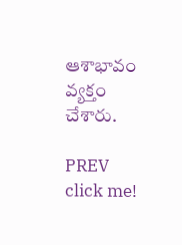ఆశాభావం వ్యక్తం చేశారు.

PREV
click me!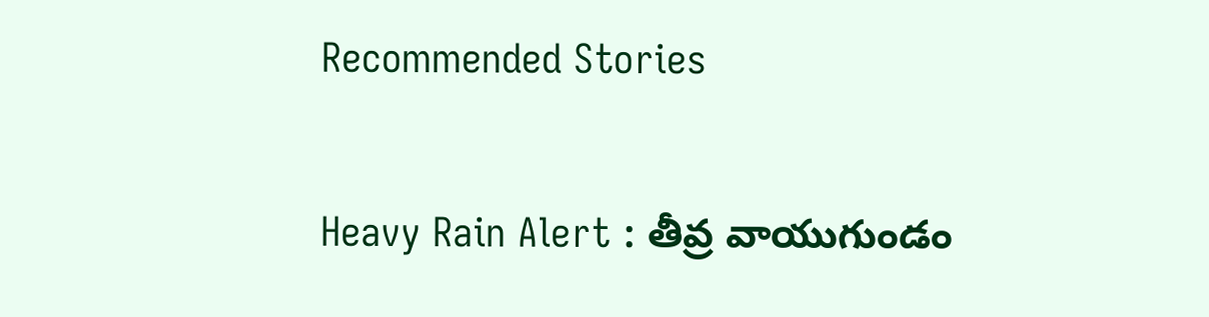Recommended Stories

Heavy Rain Alert : తీవ్ర వాయుగుండం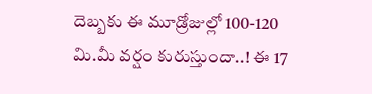దెబ్బకు ఈ మూడ్రోజుల్లో 100-120 మి.మీ వర్షం కురుస్తుందా..! ఈ 17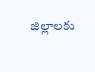జిల్లాలకు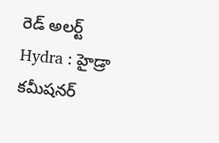రెడ్ అలర్ట్
Hydra : హైడ్రా కమీషనర్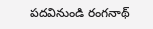పదవినుండి రంగనాథ్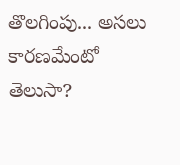తొలగింపు... అసలు కారణమేంటో తెలుసా?